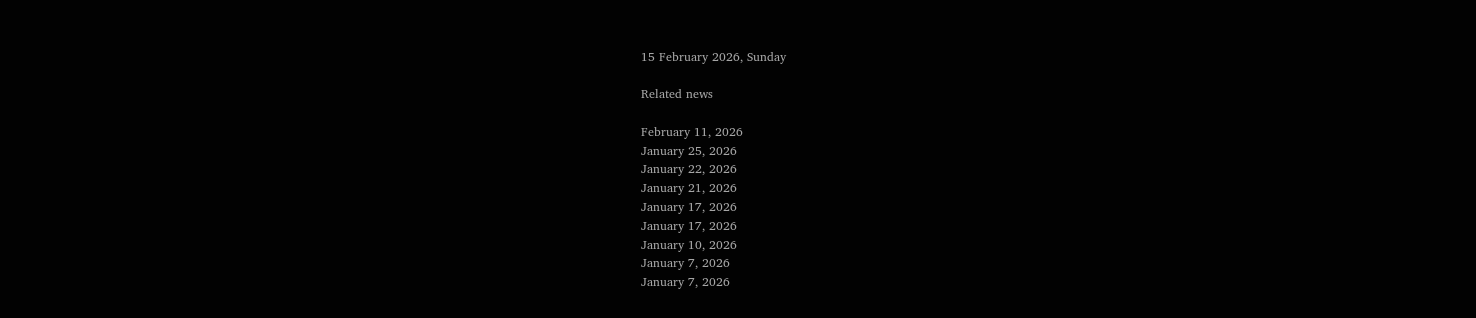15 February 2026, Sunday

Related news

February 11, 2026
January 25, 2026
January 22, 2026
January 21, 2026
January 17, 2026
January 17, 2026
January 10, 2026
January 7, 2026
January 7, 2026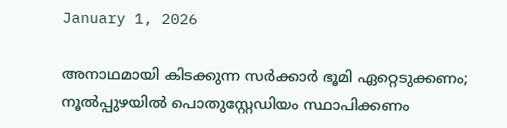January 1, 2026

അനാഥമായി കിടക്കുന്ന സർക്കാർ ഭൂമി ഏറ്റെടുക്കണം; നൂൽപ്പുഴയിൽ പൊതുസ്റ്റേഡിയം സ്ഥാപിക്കണം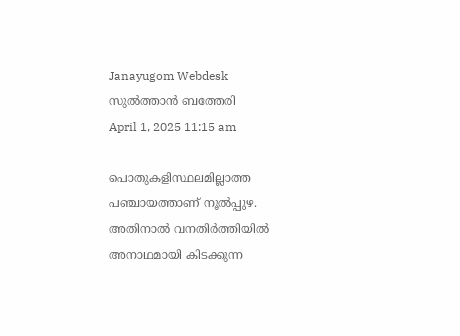Janayugom Webdesk
സുൽത്താൻ ബത്തേരി
April 1, 2025 11:15 am

പൊതുകളിസ്ഥലമില്ലാത്ത പഞ്ചായത്താണ് നൂൽപ്പുഴ. അതിനാൽ വനതിർത്തിയിൽ അനാഥമായി കിടക്കുന്ന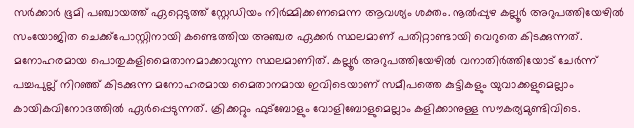സർക്കാർ ഭൂമി പഞ്ചായത്ത് ഏറ്റെടുത്ത് സ്റ്റേഡിയം നിർമ്മിക്കണമെന്ന ആവശ്യം ശക്തം. നൂൽപ്പുഴ കല്ലൂർ അറുപത്തിയേഴിൽ സംയോജിത ചെക്ക്‌പോസ്റ്റിനായി കണ്ടെത്തിയ അഞ്ചര ഏക്കർ സ്ഥലമാണ് പതിറ്റാണ്ടായി വെറുതെ കിടക്കുന്നത്. മനോഹരമായ പൊതുകളിമൈതാനമാക്കാവുന്ന സ്ഥലമാണിത്. കല്ലൂർ അറുപത്തിയേഴിൽ വനാതിർത്തിയോട് ചേർന്ന് പച്ചപുല്ല് നിറഞ്ഞ് കിടക്കുന്ന മനോഹരമായ മൈതാനമായ ഇവിടെയാണ് സമീപത്തെ കുട്ടികളും യുവാക്കളുമെല്ലാം കായികവിനോദത്തിൽ ഏർപ്പെടുന്നത്. ക്രിക്കറ്റും ഫുട്‌ബോളും വോളിബോളുമെല്ലാം കളിക്കാനുള്ള സൗകര്യമുണ്ടിവിടെ.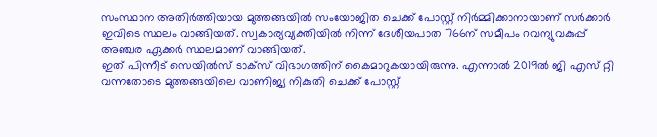സംസ്ഥാന അതിർത്തിയായ മുത്തങ്ങയിൽ സംയോജിത ചെക്ക് പോസ്റ്റ് നിർമ്മിക്കാനായാണ് സർക്കാർ ഇവിടെ സ്ഥലം വാങ്ങിയത്. സ്വകാര്യവ്യക്തിയിൽ നിന്ന് ദേശീയപാത 766ന് സമീപം റവന്യുവകുപ്പ് അഞ്ചര ഏക്കർ സ്ഥലമാണ് വാങ്ങിയത്.
ഇത് പിന്നീട് സെയിൽസ് ടാക്‌സ് വിഭാഗത്തിന് കൈമാറുകയായിരുന്നു. എന്നാൽ 2019ൽ ജി എസ് റ്റി വന്നതോടെ മുത്തങ്ങയിലെ വാണിജ്യ നികുതി ചെക്ക് പോസ്റ്റ്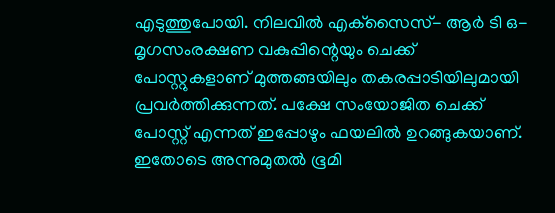എടുത്തുപോയി. നിലവിൽ എക്‌സൈസ്- ആർ ടി ഒ- മൃഗസംരക്ഷണ വകുപ്പിന്റെയും ചെക്ക് പോസ്റ്റുകളാണ് മുത്തങ്ങയിലും തകരപ്പാടിയിലുമായി പ്രവർത്തിക്കുന്നത്. പക്ഷേ സംയോജിത ചെക്ക് പോസ്റ്റ് എന്നത് ഇപ്പോഴും ഫയലിൽ ഉറങ്ങുകയാണ്. ഇതോടെ അന്നുമുതൽ ഭൂമി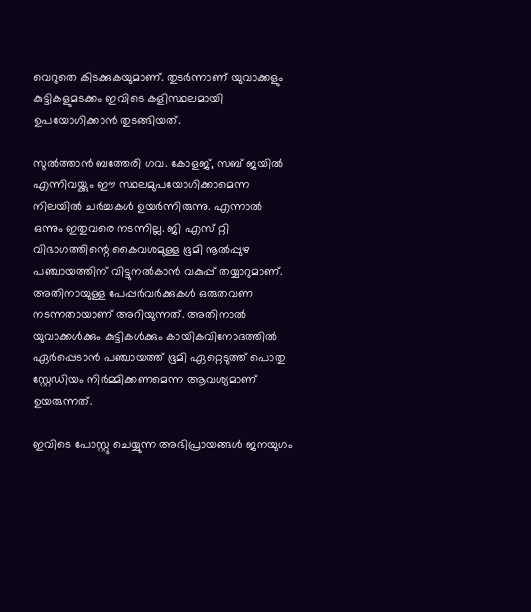വെറുതെ കിടക്കുകയുമാണ്. തുടർന്നാണ് യുവാക്കളും കുട്ടികളുമടക്കം ഇവിടെ കളിസ്ഥലമായി ഉപയോഗിക്കാൻ തുടങ്ങിയത്.

സുൽത്താൻ ബത്തേരി ഗവ. കോളജ്, സബ് ജയിൽ എന്നിവയ്ക്കും ഈ സ്ഥലമുപയോഗിക്കാമെന്ന നിലയിൽ ചർച്ചകൾ ഉയർന്നിരുന്നു. എന്നാൽ ഒന്നും ഇതുവരെ നടന്നില്ല. ജി എസ് റ്റി വിഭാഗത്തിന്റെ കൈവശമുള്ള ഭൂമി നൂൽപ്പുഴ പഞ്ചായത്തിന് വിട്ടുനൽകാൻ വകുപ്പ് തയ്യാറുമാണ്. അതിനായുള്ള പേപ്പർവർക്കുകൾ ഒരുതവണ നടന്നതായാണ് അറിയുന്നത്. അതിനാൽ യുവാക്കൾക്കും കുട്ടികൾക്കും കായികവിനോദത്തിൽ ഏർപ്പെടാൻ പഞ്ചായത്ത് ഭൂമി ഏറ്റെടുത്ത് പൊതു സ്റ്റേഡിയം നിർമ്മിക്കണമെന്ന ആവശ്യമാണ് ഉയരുന്നത്.

ഇവിടെ പോസ്റ്റു ചെയ്യുന്ന അഭിപ്രായങ്ങള്‍ ജനയുഗം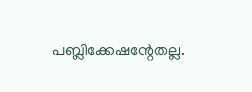പബ്ലിക്കേഷന്റേതല്ല.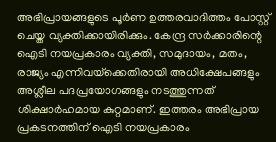അഭിപ്രായങ്ങളുടെ പൂര്‍ണ ഉത്തരവാദിത്തം പോസ്റ്റ് ചെയ്ത വ്യക്തിക്കായിരിക്കും. കേന്ദ്ര സര്‍ക്കാരിന്റെ ഐടി നയപ്രകാരം വ്യക്തി, സമുദായം, മതം, രാജ്യം എന്നിവയ്‌ക്കെതിരായി അധിക്ഷേപങ്ങളും അശ്ലീല പദപ്രയോഗങ്ങളും നടത്തുന്നത് ശിക്ഷാര്‍ഹമായ കുറ്റമാണ്. ഇത്തരം അഭിപ്രായ പ്രകടനത്തിന് ഐടി നയപ്രകാരം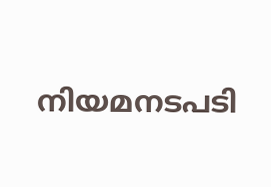നിയമനടപടി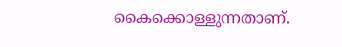കൈക്കൊള്ളുന്നതാണ്.